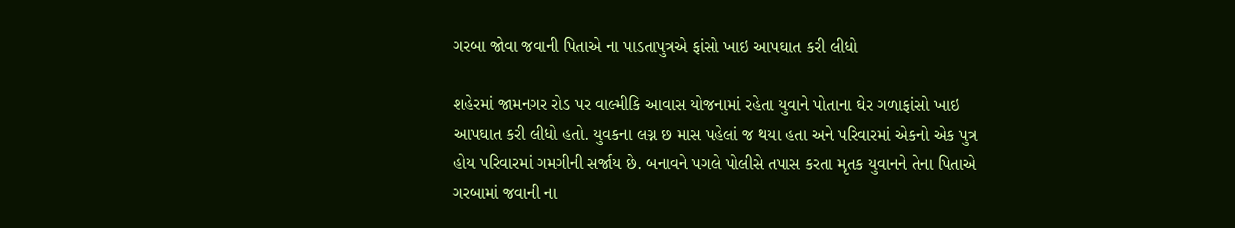ગરબા જોવા જવાની પિતાએ ના પાડતાપુત્રએ ફાંસો ખાઇ આપઘાત કરી લીધો

શહેરમાં જામનગર રોડ પર વાલ્મીકિ આવાસ યોજનામાં રહેતા યુવાને પોતાના ઘેર ગળાફાંસો ખાઇ આપઘાત કરી લીધો હતો. યુવકના લગ્ન છ માસ પહેલાં જ થયા હતા અને પરિવારમાં એકનો એક પુત્ર હોય પરિવારમાં ગમગીની સર્જાય છે. બનાવને પગલે પોલીસે તપાસ કરતા મૃતક યુવાનને તેના પિતાએ ગરબામાં જવાની ના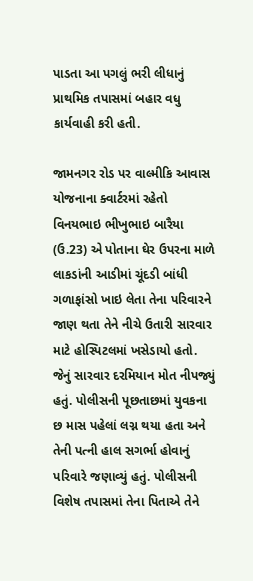પાડતા આ પગલું ભરી લીધાનું પ્રાથમિક તપાસમાં બહાર વધુ કાર્યવાહી કરી હતી.

જામનગર રોડ પર વાલ્મીકિ આવાસ યોજનાના ક્વાર્ટરમાં રહેતો વિનયભાઇ ભીખુભાઇ બારૈયા (ઉ.23) એ પોતાના ઘેર ઉપરના માળે લાકડાંની આડીમાં ચૂંદડી બાંધી ગળાફાંસો ખાઇ લેતા તેના પરિવારને જાણ થતા તેને નીચે ઉતારી સારવાર માટે હોસ્પિટલમાં ખસેડાયો હતો. જેનું સારવાર દરમિયાન મોત નીપજ્યું હતું. પોલીસની પૂછતાછમાં યુવકના છ માસ પહેલાં લગ્ન થયા હતા અને તેની પત્ની હાલ સગર્ભા હોવાનું પરિવારે જણાવ્યું હતું. પોલીસની વિશેષ તપાસમાં તેના પિતાએ તેને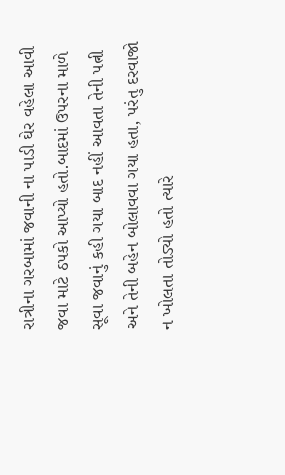રાત્રીના ગરબામાં જવાની ના પાડી ઘેર વહેલા આવી જવા માટે ઠપકો આપ્યો હતો.બાદમાં ઉપરના માળે સૂવા જવાનું કહી ગયા બાદ નહીં આવતા તેની પત્ની અને તેની બહેન બોલાવવા ગયા હતા, પરંતુ દરવાજો ન ખોલતા તોડ્યો હતો ત્યારે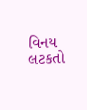વિનય લટકતો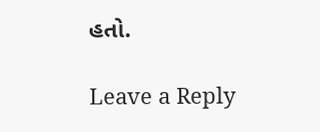હતો.

Leave a Reply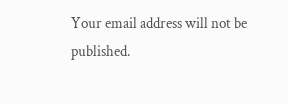Your email address will not be published.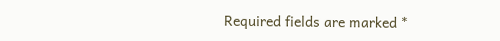Required fields are marked *